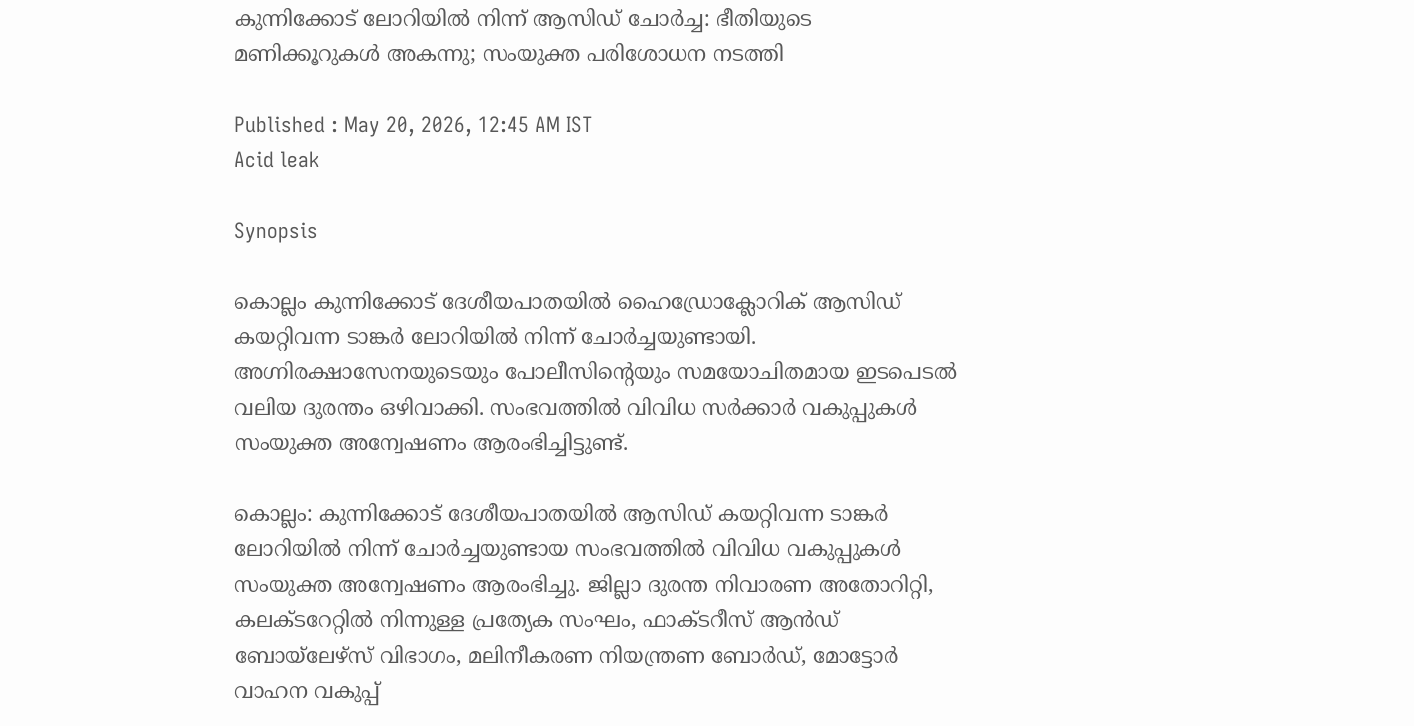കുന്നിക്കോട് ലോറിയിൽ നിന്ന് ആസിഡ് ചോർച്ച: ഭീതിയുടെ മണിക്കൂറുകൾ അകന്നു; സംയുക്ത പരിശോധന നടത്തി

Published : May 20, 2026, 12:45 AM IST
Acid leak

Synopsis

കൊല്ലം കുന്നിക്കോട് ദേശീയപാതയിൽ ഹൈഡ്രോക്ലോറിക് ആസിഡ് കയറ്റിവന്ന ടാങ്കർ ലോറിയിൽ നിന്ന് ചോർച്ചയുണ്ടായി. അഗ്നിരക്ഷാസേനയുടെയും പോലീസിന്റെയും സമയോചിതമായ ഇടപെടൽ വലിയ ദുരന്തം ഒഴിവാക്കി. സംഭവത്തിൽ വിവിധ സർക്കാർ വകുപ്പുകൾ സംയുക്ത അന്വേഷണം ആരംഭിച്ചിട്ടുണ്ട്.

കൊല്ലം: കുന്നിക്കോട് ദേശീയപാതയിൽ ആസിഡ് കയറ്റിവന്ന ടാങ്കർ ലോറിയിൽ നിന്ന് ചോർച്ചയുണ്ടായ സംഭവത്തിൽ വിവിധ വകുപ്പുകൾ സംയുക്ത അന്വേഷണം ആരംഭിച്ചു. ജില്ലാ ദുരന്ത നിവാരണ അതോറിറ്റി, കലക്ടറേറ്റിൽ നിന്നുള്ള പ്രത്യേക സംഘം, ഫാക്ടറീസ് ആൻഡ് ബോയ്‌ലേഴ്സ് വിഭാഗം, മലിനീകരണ നിയന്ത്രണ ബോർഡ്, മോട്ടോർ വാഹന വകുപ്പ്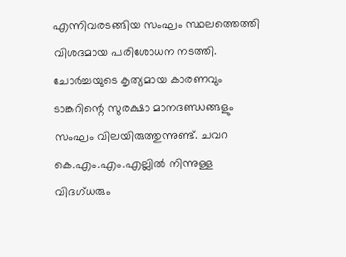എന്നിവരടങ്ങിയ സംഘം സ്ഥലത്തെത്തി വിശദമായ പരിശോധന നടത്തി. ചോർച്ചയുടെ കൃത്യമായ കാരണവും ടാങ്കറിന്റെ സുരക്ഷാ മാനദണ്ഡങ്ങളും സംഘം വിലയിരുത്തുന്നുണ്ട്. ചവറ കെ.എം.എം.എല്ലിൽ നിന്നുള്ള വിദഗ്ധരും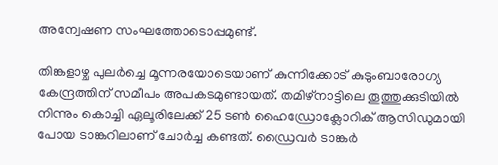അന്വേഷണ സംഘത്തോടൊപ്പമുണ്ട്.

തിങ്കളാഴ്ച പുലർച്ചെ മൂന്നരയോടെയാണ് കുന്നിക്കോട് കുടുംബാരോഗ്യ കേന്ദ്രത്തിന് സമീപം അപകടമുണ്ടായത്. തമിഴ്‌നാട്ടിലെ തൂത്തുക്കുടിയിൽ നിന്നും കൊച്ചി ഏലൂരിലേക്ക് 25 ടൺ ഹൈഡ്രോക്ലോറിക് ആസിഡുമായി പോയ ടാങ്കറിലാണ് ചോർച്ച കണ്ടത്. ഡ്രൈവർ ടാങ്കർ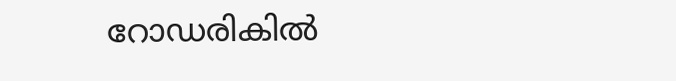റോഡരികിൽ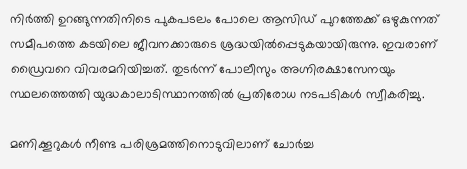നിർത്തി ഉറങ്ങുന്നതിനിടെ പുകപടലം പോലെ ആസിഡ് പുറത്തേക്ക് ഒഴുകുന്നത് സമീപത്തെ കടയിലെ ജീവനക്കാരുടെ ശ്രദ്ധയിൽപ്പെടുകയായിരുന്നു. ഇവരാണ് ഡ്രൈവറെ വിവരമറിയിച്ചത്. തുടർന്ന് പോലീസും അഗ്നിരക്ഷാസേനയും സ്ഥലത്തെത്തി യുദ്ധകാലാടിസ്ഥാനത്തിൽ പ്രതിരോധ നടപടികൾ സ്വീകരിച്ചു.

മണിക്കൂറുകൾ നീണ്ട പരിശ്രമത്തിനൊടുവിലാണ് ചോർച്ച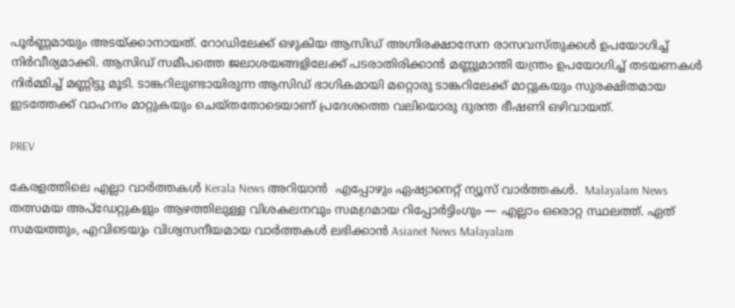പൂർണ്ണമായും അടയ്ക്കാനായത്. റോഡിലേക്ക് ഒഴുകിയ ആസിഡ് അഗ്നിരക്ഷാസേന രാസവസ്തുക്കൾ ഉപയോഗിച്ച് നിർവീര്യമാക്കി. ആസിഡ് സമീപത്തെ ജലാശയങ്ങളിലേക്ക് പടരാതിരിക്കാൻ മണ്ണുമാന്തി യന്ത്രം ഉപയോഗിച്ച് തടയണകൾ നിർമ്മിച്ച് മണ്ണിട്ടു മൂടി. ടാങ്കറിലുണ്ടായിരുന്ന ആസിഡ് ഭാഗികമായി മറ്റൊരു ടാങ്കറിലേക്ക് മാറ്റുകയും സുരക്ഷിതമായ ഇടത്തേക്ക് വാഹനം മാറ്റുകയും ചെയ്തതോടെയാണ് പ്രദേശത്തെ വലിയൊരു ദുരന്ത ഭീഷണി ഒഴിവായത്.

PREV

കേരളത്തിലെ എല്ലാ വാർത്തകൾ Kerala News അറിയാൻ  എപ്പോഴും ഏഷ്യാനെറ്റ് ന്യൂസ് വാർത്തകൾ.  Malayalam News   തത്സമയ അപ്‌ഡേറ്റുകളും ആഴത്തിലുള്ള വിശകലനവും സമഗ്രമായ റിപ്പോർട്ടിംഗും — എല്ലാം ഒരൊറ്റ സ്ഥലത്ത്. ഏത് സമയത്തും, എവിടെയും വിശ്വസനീയമായ വാർത്തകൾ ലഭിക്കാൻ Asianet News Malayalam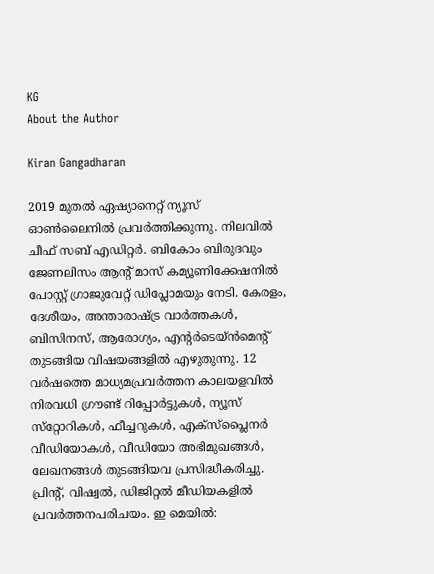KG
About the Author

Kiran Gangadharan

2019 മുതല്‍ ഏഷ്യാനെറ്റ് ന്യൂസ് ഓണ്‍ലൈനില്‍ പ്രവര്‍ത്തിക്കുന്നു. നിലവില്‍ ചീഫ് സബ് എഡിറ്റർ. ബികോം ബിരുദവും ജേണലിസം ആൻ്റ് മാസ് കമ്യൂണിക്കേഷനിൽ പോസ്റ്റ് ഗ്രാജുവേറ്റ് ഡിപ്ലോമയും നേടി. കേരളം, ദേശീയം, അന്താരാഷ്ട്ര വാര്‍ത്തകള്‍, ബിസിനസ്, ആരോഗ്യം, എന്റർടെയ്ൻമെൻ്റ് തുടങ്ങിയ വിഷയങ്ങളില്‍ എഴുതുന്നു. 12 വര്‍ഷത്തെ മാധ്യമപ്രവര്‍ത്തന കാലയളവില്‍ നിരവധി ഗ്രൗണ്ട് റിപ്പോര്‍ട്ടുകള്‍, ന്യൂസ് സ്‌റ്റോറികള്‍, ഫീച്ചറുകള്‍, എക്‌സ്‌പ്ലൈന‍ർ വീഡിയോകൾ, വീഡിയോ അഭിമുഖങ്ങള്‍, ലേഖനങ്ങള്‍ തുടങ്ങിയവ പ്രസിദ്ധീകരിച്ചു. പ്രിന്റ്, വിഷ്വല്‍, ഡിജിറ്റല്‍ മീഡിയകളില്‍ പ്രവര്‍ത്തനപരിചയം. ഇ മെയില്‍: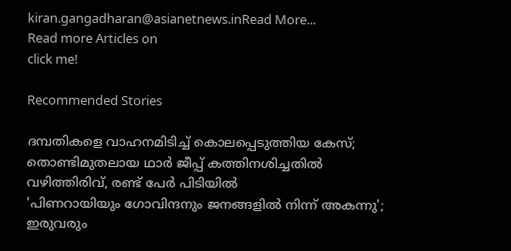kiran.gangadharan@asianetnews.inRead More...
Read more Articles on
click me!

Recommended Stories

ദമ്പതികളെ വാഹനമിടിച്ച് കൊലപ്പെടുത്തിയ കേസ്; തൊണ്ടിമുതലായ ഥാർ ജീപ്പ് കത്തിനശിച്ചതിൽ വഴിത്തിരിവ്, രണ്ട് പേര്‍ പിടിയിൽ
'പിണറായിയും ഗോവിന്ദനും ജനങ്ങളിൽ നിന്ന് അകന്നു'; ഇരുവരും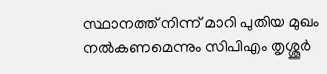സ്ഥാനത്ത് നിന്ന് മാറി പുതിയ മുഖം നൽകണമെന്നും സിപിഎം തൃശ്ശൂർ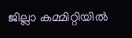ജില്ലാ കമ്മിറ്റിയിൽ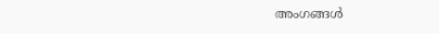അംഗങ്ങൾ